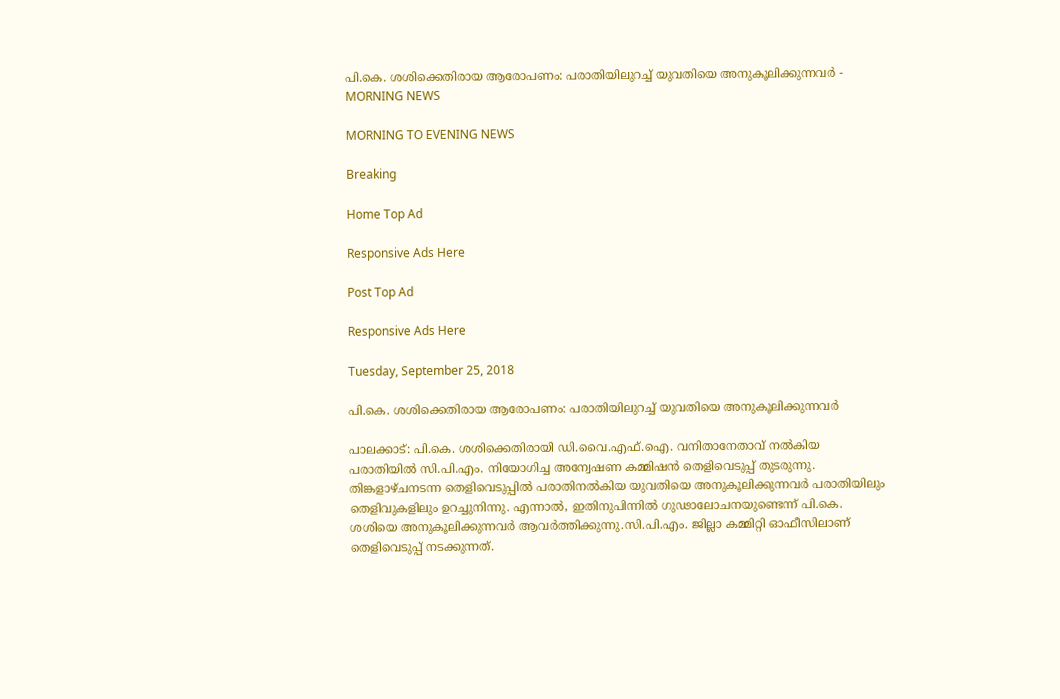പി.കെ. ശശിക്കെതിരായ ആരോപണം: പരാതിയിലുറച്ച് യുവതിയെ അനുകൂലിക്കുന്നവർ - MORNING NEWS

MORNING TO EVENING NEWS

Breaking

Home Top Ad

Responsive Ads Here

Post Top Ad

Responsive Ads Here

Tuesday, September 25, 2018

പി.കെ. ശശിക്കെതിരായ ആരോപണം: പരാതിയിലുറച്ച് യുവതിയെ അനുകൂലിക്കുന്നവർ

പാലക്കാട്: പി.കെ. ശശിക്കെതിരായി ഡി.വൈ.എഫ്.ഐ. വനിതാനേതാവ് നൽകിയ പരാതിയിൽ സി.പി.എം. നിയോഗിച്ച അന്വേഷണ കമ്മിഷൻ തെളിവെടുപ്പ് തുടരുന്നു. തിങ്കളാഴ്ചനടന്ന തെളിവെടുപ്പിൽ പരാതിനൽകിയ യുവതിയെ അനുകൂലിക്കുന്നവർ പരാതിയിലും തെളിവുകളിലും ഉറച്ചുനിന്നു. എന്നാൽ, ഇതിനുപിന്നിൽ ഗുഢാലോചനയുണ്ടെന്ന് പി.കെ. ശശിയെ അനുകൂലിക്കുന്നവർ ആവർത്തിക്കുന്നു.സി.പി.എം. ജില്ലാ കമ്മിറ്റി ഓഫീസിലാണ് തെളിവെടുപ്പ് നടക്കുന്നത്.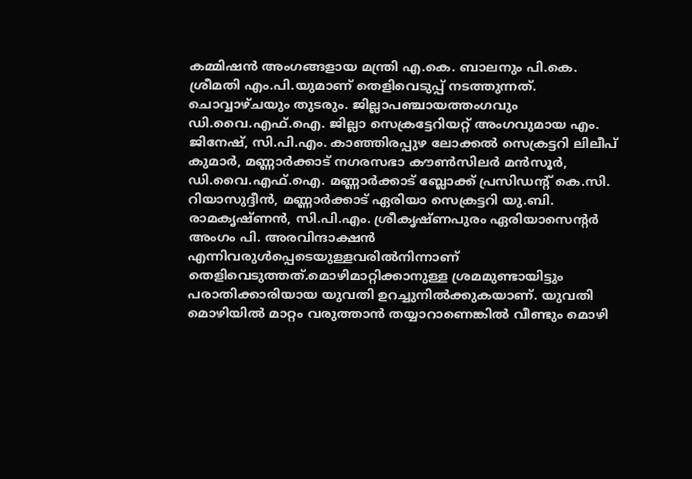കമ്മിഷൻ അംഗങ്ങളായ മന്ത്രി എ.കെ. ബാലനും പി.കെ. ശ്രീമതി എം.പി.യുമാണ് തെളിവെടുപ്പ് നടത്തുന്നത്. ചൊവ്വാഴ്ചയും തുടരും. ജില്ലാപഞ്ചായത്തംഗവും ഡി.വൈ.എഫ്.ഐ. ജില്ലാ സെക്രട്ടേറിയറ്റ് അംഗവുമായ എം. ജിനേഷ്, സി.പി.എം. കാഞ്ഞിരപ്പുഴ ലോക്കൽ സെക്രട്ടറി ലിലീപ് കുമാർ, മണ്ണാർക്കാട് നഗരസഭാ കൗൺസിലർ മൻസൂർ, ഡി.വൈ.എഫ്.ഐ. മണ്ണാർക്കാട് ബ്ലോക്ക് പ്രസിഡന്റ് കെ.സി. റിയാസുദ്ദീൻ, മണ്ണാർക്കാട്‌ ഏരിയാ സെക്രട്ടറി യു.ബി. രാമകൃഷ്ണൻ, സി.പി.എം. ശ്രീകൃഷ്ണപുരം ഏരിയാസെന്റർ അംഗം പി. അരവിന്ദാക്ഷൻ എന്നിവരുൾപ്പെടെയുള്ളവരിൽനിന്നാണ് തെളിവെടുത്തത്.മൊഴിമാറ്റിക്കാനുള്ള ശ്രമമുണ്ടായിട്ടും പരാതിക്കാരിയായ യുവതി ഉറച്ചുനിൽക്കുകയാണ്. യുവതി മൊഴിയിൽ മാറ്റം വരുത്താൻ തയ്യാറാണെങ്കിൽ വീണ്ടും മൊഴി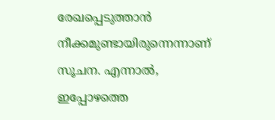രേഖപ്പെടുത്താൻ നീക്കമുണ്ടായിരുന്നെന്നാണ് സൂചന. എന്നാൽ, ഇപ്പോഴത്തെ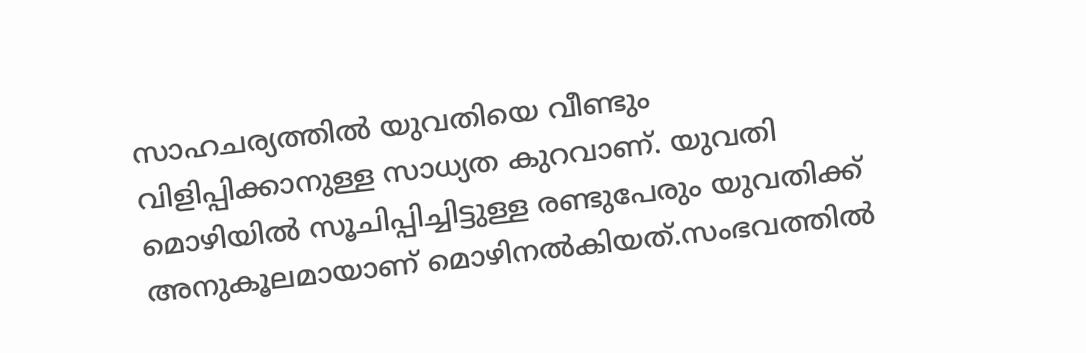സാഹചര്യത്തിൽ യുവതിയെ വീണ്ടും വിളിപ്പിക്കാനുള്ള സാധ്യത കുറവാണ്. യുവതി മൊഴിയിൽ സൂചിപ്പിച്ചിട്ടുള്ള രണ്ടുപേരും യുവതിക്ക്‌ അനുകൂലമായാണ് മൊഴിനൽകിയത്.സംഭവത്തിൽ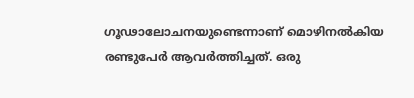ഗൂഢാലോചനയുണ്ടെന്നാണ് മൊഴിനൽകിയ രണ്ടുപേർ ആവർത്തിച്ചത്. ഒരു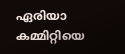ഏരിയാ കമ്മിറ്റിയെ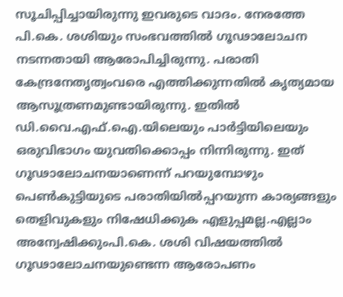സൂചിപ്പിച്ചായിരുന്നു ഇവരുടെ വാദം. നേരത്തേ പി.കെ. ശശിയും സംഭവത്തിൽ ഗൂഢാലോചന നടന്നതായി ആരോപിച്ചിരുന്നു. പരാതി കേന്ദ്രനേതൃത്വംവരെ എത്തിക്കുന്നതിൽ കൃത്യമായ ആസൂത്രണമുണ്ടായിരുന്നു. ഇതിൽ ഡി.വൈ.എഫ്.ഐ.യിലെയും പാർട്ടിയിലെയും ഒരുവിഭാഗം യുവതിക്കൊപ്പം നിന്നിരുന്നു. ഇത് ഗൂഢാലോചനയാണെന്ന് പറയുമ്പോഴും പെൺകുട്ടിയുടെ പരാതിയിൽപ്പറയുന്ന കാര്യങ്ങളും തെളിവുകളും നിഷേധിക്കുക എളുപ്പമല്ല.എല്ലാം അന്വേഷിക്കുംപി.കെ. ശശി വിഷയത്തിൽ ഗൂഢാലോചനയുണ്ടെന്ന ആരോപണം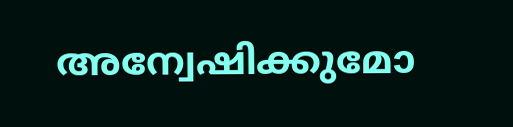അന്വേഷിക്കുമോ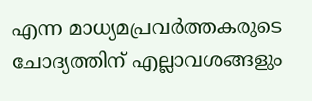എന്ന മാധ്യമപ്രവർത്തകരുടെ ചോദ്യത്തിന് എല്ലാവശങ്ങളും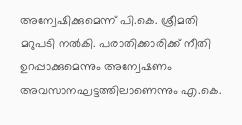അന്വേഷിക്കുമെന്ന് പി.കെ. ശ്രീമതി മറുപടി നൽകി. പരാതിക്കാരിക്ക് നീതി ഉറപ്പാക്കുമെന്നും അന്വേഷണം അവസാനഘട്ടത്തിലാണെന്നും എ.കെ.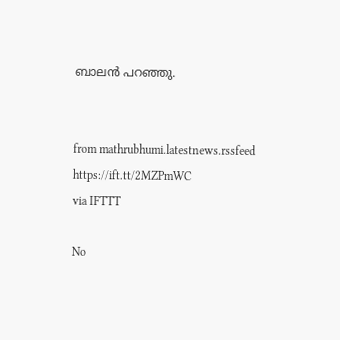ബാലൻ പറഞ്ഞു.


from mathrubhumi.latestnews.rssfeed https://ift.tt/2MZPmWC
via IFTTT

No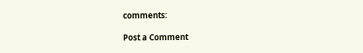comments:

Post a Comment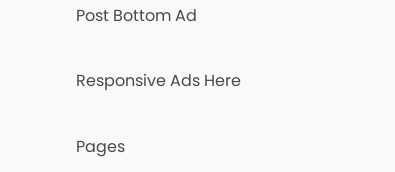Post Bottom Ad

Responsive Ads Here

Pages